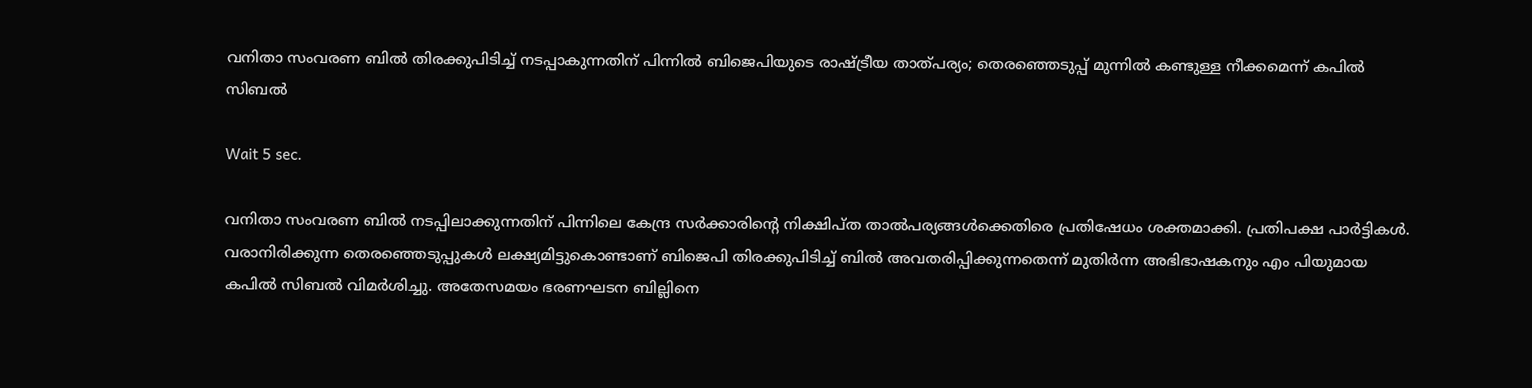വനിതാ സംവരണ ബിൽ തിരക്കുപിടിച്ച് നടപ്പാകുന്നതിന് പിന്നിൽ ബിജെപിയുടെ രാഷ്ട്രീയ താത്പര്യം; തെരഞ്ഞെടുപ്പ് മുന്നിൽ കണ്ടുള്ള നീക്കമെന്ന് കപിൽ സിബൽ

Wait 5 sec.

വനിതാ സംവരണ ബിൽ നടപ്പിലാക്കുന്നതിന് പിന്നിലെ കേന്ദ്ര സർക്കാരിന്റെ നിക്ഷിപ്ത താൽപര്യങ്ങൾക്കെതിരെ പ്രതിഷേധം ശക്തമാക്കി. പ്രതിപക്ഷ പാർട്ടികൾ. വരാനിരിക്കുന്ന തെരഞ്ഞെടുപ്പുകൾ ലക്ഷ്യമിട്ടുകൊണ്ടാണ് ബിജെപി തിരക്കുപിടിച്ച് ബിൽ അവതരിപ്പിക്കുന്നതെന്ന് മുതിർന്ന അഭിഭാഷകനും എം പിയുമായ കപിൽ സിബൽ വിമർശിച്ചു. അതേസമയം ഭരണഘടന ബില്ലിനെ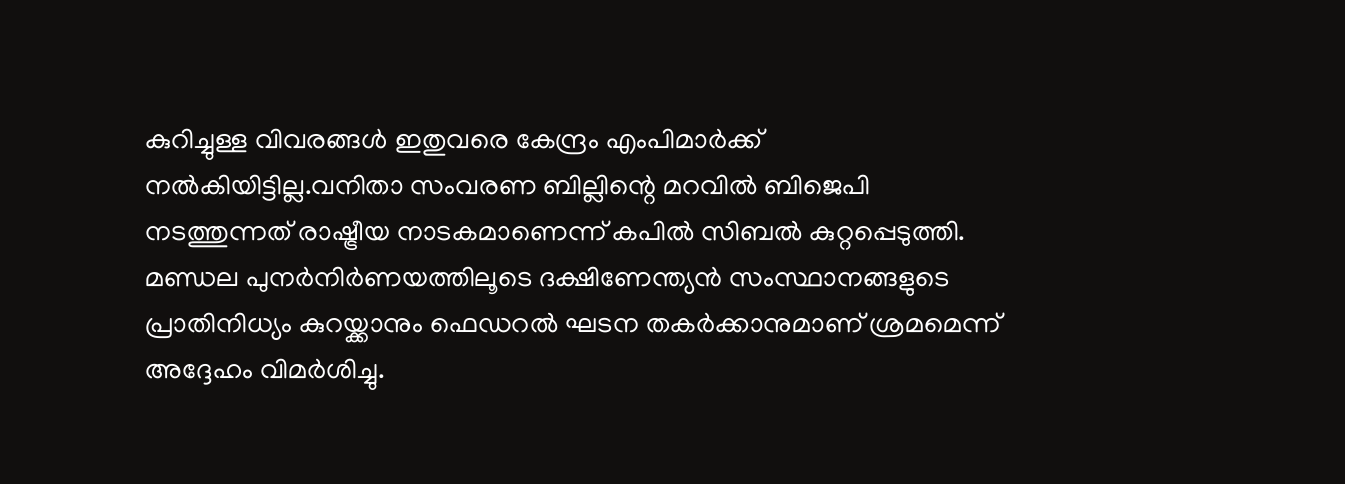കുറിച്ചുള്ള വിവരങ്ങൾ ഇതുവരെ കേന്ദ്രം എംപിമാർക്ക് നൽകിയിട്ടില്ല.വനിതാ സംവരണ ബില്ലിന്റെ മറവിൽ ബിജെപി നടത്തുന്നത് രാഷ്ട്രീയ നാടകമാണെന്ന് കപിൽ സിബൽ കുറ്റപ്പെടുത്തി. മണ്ഡല പുനർനിർണയത്തിലൂടെ ദക്ഷിണേന്ത്യൻ സംസ്ഥാനങ്ങളുടെ പ്രാതിനിധ്യം കുറയ്ക്കാനും ഫെഡറൽ ഘടന തകർക്കാനുമാണ് ശ്രമമെന്ന് അദ്ദേഹം വിമർശിച്ചു.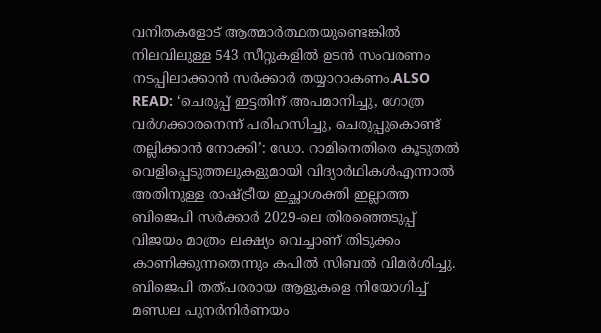വനിതകളോട് ആത്മാർത്ഥതയുണ്ടെങ്കിൽ നിലവിലുള്ള 543 സീറ്റുകളിൽ ഉടൻ സംവരണം നടപ്പിലാക്കാൻ സർക്കാർ തയ്യാറാകണം.ALSO READ: ‘ചെരുപ്പ് ഇട്ടതിന് അപമാനിച്ചു, ഗോത്ര വർഗക്കാരനെന്ന് പരിഹസിച്ചു, ചെരുപ്പുകൊണ്ട് തല്ലിക്കാൻ നോക്കി’: ഡോ. റാമിനെതിരെ കൂടുതൽ വെളിപ്പെടുത്തലുകളുമായി വിദ്യാർഥികൾഎന്നാൽ അതിനുള്ള രാഷ്ട്രീയ ഇച്ഛാശക്തി ഇല്ലാത്ത ബിജെപി സർക്കാർ 2029-ലെ തിരഞ്ഞെടുപ്പ് വിജയം മാത്രം ലക്ഷ്യം വെച്ചാണ് തിടുക്കം കാണിക്കുന്നതെന്നും കപിൽ സിബൽ വിമർശിച്ചു. ബിജെപി തത്പരരായ ആളുകളെ നിയോഗിച്ച് മണ്ഡല പുനർനിർണയം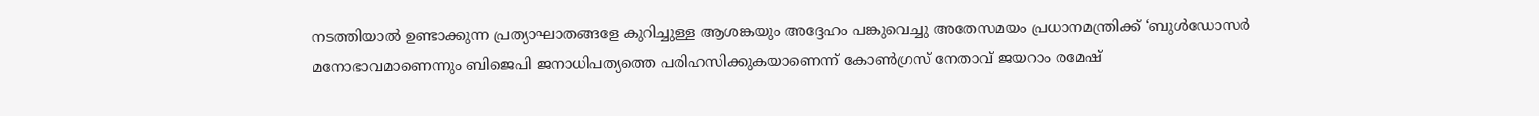നടത്തിയാൽ ഉണ്ടാക്കുന്ന പ്രത്യാഘാതങ്ങളേ കുറിച്ചുള്ള ആശങ്കയും അദ്ദേഹം പങ്കുവെച്ചു അതേസമയം പ്രധാനമന്ത്രിക്ക് ‘ബുൾഡോസർ മനോഭാവമാണെന്നും ബിജെപി ജനാധിപത്യത്തെ പരിഹസിക്കുകയാണെന്ന് കോൺഗ്രസ് നേതാവ് ജയറാം രമേഷ്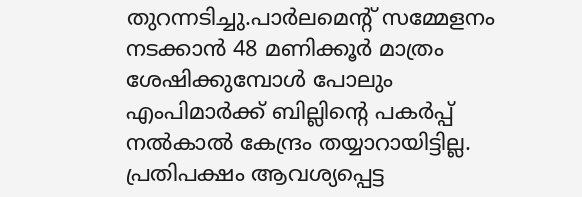തുറന്നടിച്ചു.പാർലമെന്റ് സമ്മേളനം നടക്കാൻ 48 മണിക്കൂർ മാത്രം ശേഷിക്കുമ്പോൾ പോലും എംപിമാർക്ക് ബില്ലിന്റെ പകർപ്പ് നൽകാൽ കേന്ദ്രം തയ്യാറായിട്ടില്ല. പ്രതിപക്ഷം ആവശ്യപ്പെട്ട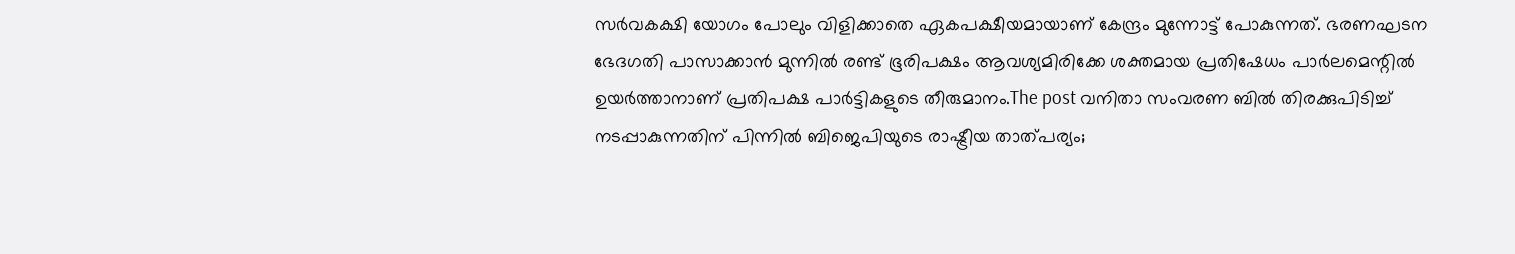സർവകക്ഷി യോഗം പോലും വിളിക്കാതെ ഏകപക്ഷീയമായാണ് കേന്ദ്രം മുന്നോട്ട് പോകുന്നത്. ഭരണഘടന ഭേദഗതി പാസാക്കാൻ മുന്നിൽ രണ്ട് ഭൂരിപക്ഷം ആവശ്യമിരിക്കേ ശക്തമായ പ്രതിഷേധം പാർലമെന്റിൽ ഉയർത്താനാണ് പ്രതിപക്ഷ പാർട്ടികളുടെ തീരുമാനം.The post വനിതാ സംവരണ ബിൽ തിരക്കുപിടിച്ച് നടപ്പാകുന്നതിന് പിന്നിൽ ബിജെപിയുടെ രാഷ്ട്രീയ താത്പര്യം;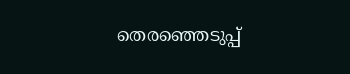തെരഞ്ഞെടുപ്പ്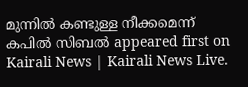മുന്നിൽ കണ്ടുള്ള നീക്കമെന്ന് കപിൽ സിബൽ appeared first on Kairali News | Kairali News Live.